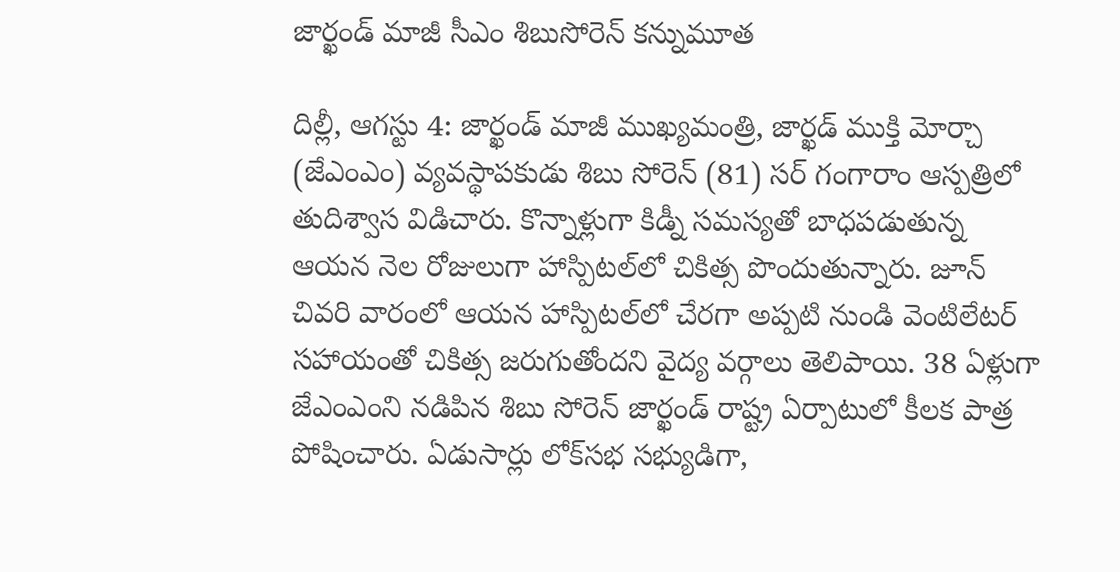జార్ఖండ్ మాజీ సీఎం శిబుసోరెన్ క‌న్నుమూత‌

దిల్లీ, ఆగస్టు 4: జార్ఖండ్‌ మాజీ ముఖ్యమంత్రి, జార్ఖడ్‌ ముక్తి మోర్చా (జేఎంఎం) వ్యవస్థాపకుడు శిబు సోరెన్‌ (81) సర్‌ గంగారాం ఆస్పత్రిలో తుదిశ్వాస విడిచారు. కొన్నాళ్లుగా కిడ్నీ సమస్యతో బాధపడుతున్న ఆయన నెల రోజులుగా హాస్పిటల్‌లో చికిత్స పొందుతున్నారు. జూన్‌ చివరి వారంలో ఆయన హాస్పిటల్‌లో చేరగా అప్పటి నుండి వెంటిలేటర్‌ సహాయంతో చికిత్స జరుగుతోందని వైద్య వర్గాలు తెలిపాయి. 38 ఏళ్లుగా జేఎంఎంని నడిపిన శిబు సోరెన్‌ జార్ఖండ్‌ రాష్ట్ర ఏర్పాటులో కీలక పాత్ర పోషించారు. ఏడుసార్లు లోక్‌సభ సభ్యుడిగా,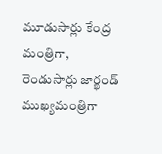మూడుసార్లు కేంద్ర మంత్రిగా, రెండుసార్లు జార్ఖండ్‌ ముఖ్యమంత్రిగా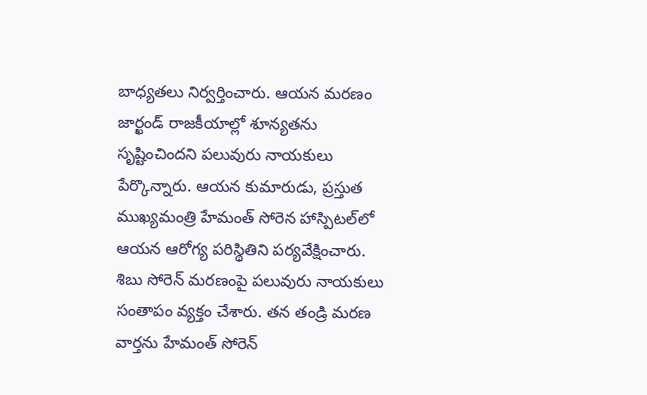బాధ్యతలు నిర్వర్తించారు. ఆయన మరణం జార్ఖండ్‌ రాజకీయాల్లో శూన్యతను సృష్టించిందని పలువురు నాయకులు పేర్కొన్నారు. ఆయన కుమారుడు, ప్రస్తుత ముఖ్యమంత్రి హేమంత్‌ సోరెన హాస్పిటల్‌లో ఆయన ఆరోగ్య పరిస్థితిని పర్యవేక్షించారు. శిబు సోరెన్‌ మరణంపై పలువురు నాయకులు సంతాపం వ్యక్తం చేశారు. తన తండ్రి మరణ వార్తను హేమంత్‌ సోరెన్‌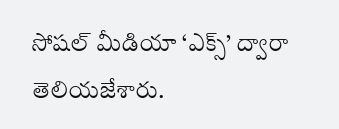సోషల్‌ మీడియా ‘ఎక్స్‌’ ద్వారా తెలియజేశారు.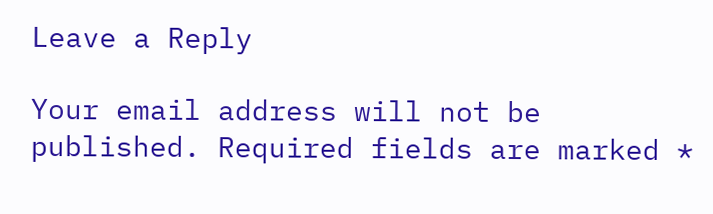Leave a Reply

Your email address will not be published. Required fields are marked *